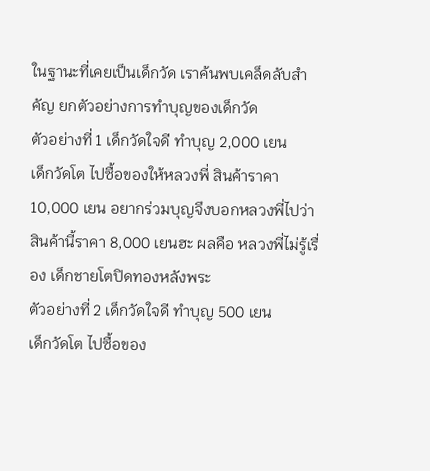ในฐานะที่เคยเป็นเด็กวัด เราค้นพบเคล็ดลับสำคัญ ยกตัวอย่างการทำบุญของเด็กวัด
ตัวอย่างที่ 1 เด็กวัดใจดี ทำบุญ 2,000 เยน
เด็กวัดโต ไปซื้อของให้หลวงพี่ สินค้าราคา 10,000 เยน อยากร่วมบุญจึงบอกหลวงพี่ไปว่า สินค้านี้ราคา 8,000 เยนฮะ ผลคือ หลวงพี่ไม่รู้เรื่อง เด็กชายโตปิดทองหลังพระ
ตัวอย่างที่ 2 เด็กวัดใจดี ทำบุญ 500 เยน
เด็กวัดโต ไปซื้อของ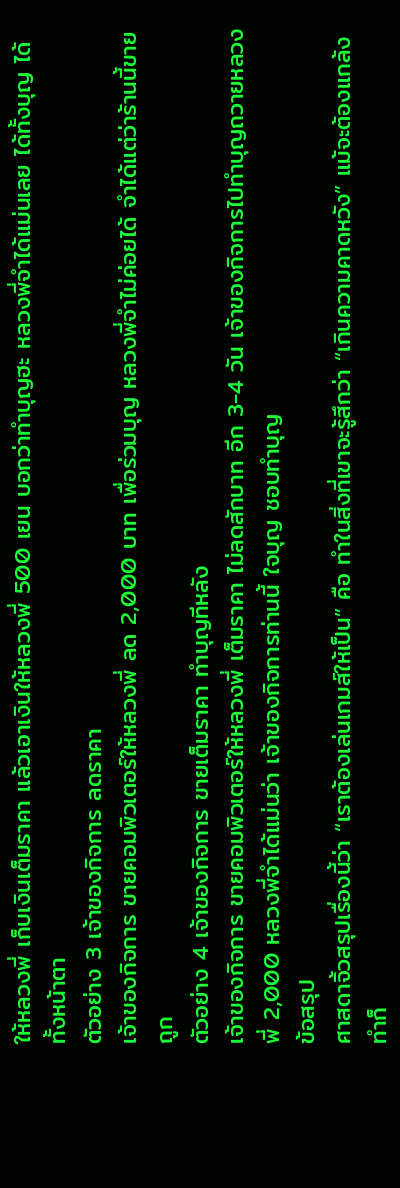ให้หลวงพี่ เก็บเงินเต็มราคา แล้วเอาเงินให้หลวงพี่ 500 เยน บอกว่าทำบุญฮะ หลวงพี่จำได้แม่นเลย ได้ทั้งบุญ ได้ทั้งหน้าตา
ตัวอย่าง 3 เจ้าของกิจการ ลดราคา
เจ้าของกิจการ ขายคอมพิวเตอร์ให้หลวงพี่ ลด 2,000 บาท เพื่อร่วมบุญ หลวงพี่จำไม่ค่อยได้ จำได้แต่ว่าร้านนี้ขายถูก
ตัวอย่าง 4 เจ้าของกิจการ ขายเต็มราคา ทำบุญทีหลัง
เจ้าของกิจการ ขายคอมพิวเตอร์ให้หลวงพี่ เต็มราคา ไม่ลดสักบาท อีก 3-4 วัน เจ้าของกิจการไปทำบุญถวายหลวงพี่ 2,000 หลวงพี่จำได้แม่นว่า เจ้าของกิจการท่านนี้ ใจบุญ ชอบทำบุญ
ข้อสรุป
ศาสดาจิ้วสรุปเรื่องนี้ว่า “เราต้องเล่นเกมส์ให้เป็น” คือ ทำในสิ่งที่เขาจะรู้สึกว่า “เกินความคาดหวัง” แม้จะต้องแกล้งทำก็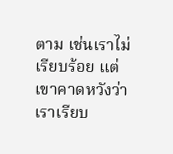ตาม เช่นเราไม่เรียบร้อย แต่เขาคาดหวังว่าเราเรียบ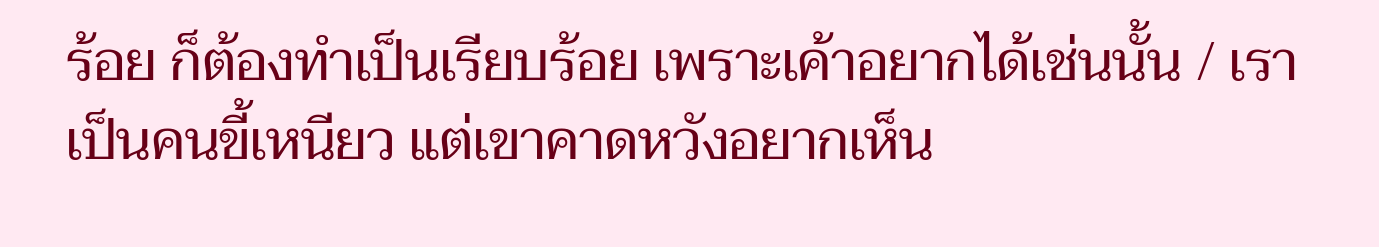ร้อย ก็ต้องทำเป็นเรียบร้อย เพราะเค้าอยากได้เช่นนั้น / เราเป็นคนขี้เหนียว แต่เขาคาดหวังอยากเห็น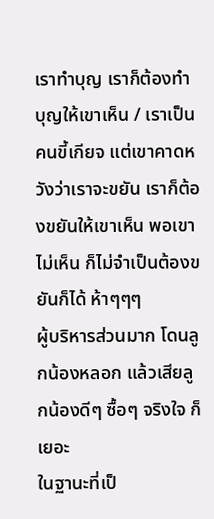เราทำบุญ เราก็ต้องทำบุญให้เขาเห็น / เราเป็นคนขี้เกียจ แต่เขาคาดหวังว่าเราจะขยัน เราก็ต้องขยันให้เขาเห็น พอเขาไม่เห็น ก็ไม่จำเป็นต้องขยันก็ได้ ห้าๆๆๆ
ผู้บริหารส่วนมาก โดนลูกน้องหลอก แล้วเสียลูกน้องดีๆ ซื้อๆ จริงใจ ก็เยอะ
ในฐานะที่เป็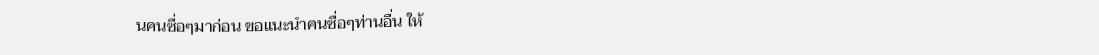นคนซื่อๆมาก่อน ขอแนะนำคนซื่อๆท่านอื่น ให้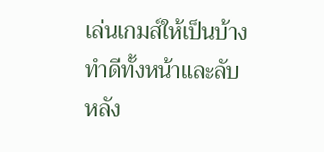เล่นเกมส์ให้เป็นบ้าง ทำดีทั้งหน้าและลับหลัง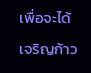เพื่อจะได้เจริญก้าว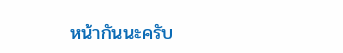หน้ากันนะครับ